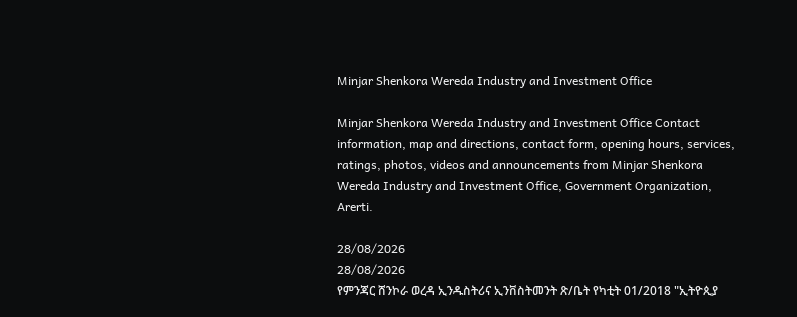Minjar Shenkora Wereda Industry and Investment Office

Minjar Shenkora Wereda Industry and Investment Office Contact information, map and directions, contact form, opening hours, services, ratings, photos, videos and announcements from Minjar Shenkora Wereda Industry and Investment Office, Government Organization, Arerti.

28/08/2026
28/08/2026
የምንጃር ሸንኮራ ወረዳ ኢንዱስትሪና ኢንቨስትመንት ጽ/ቤት የካቲት 01/2018 "ኢትዮጲያ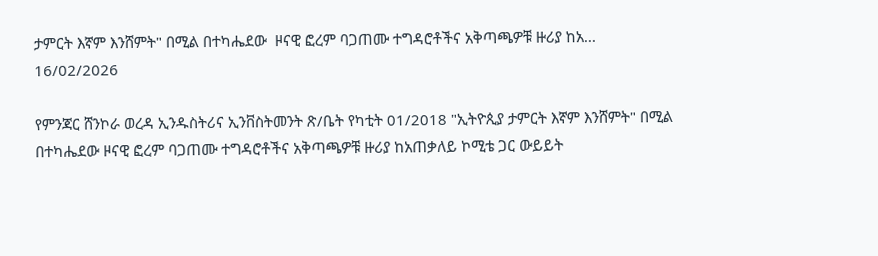ታምርት እኛም እንሸምት" በሚል በተካሔደው  ዞናዊ ፎረም ባጋጠሙ ተግዳሮቶችና አቅጣጫዎቹ ዙሪያ ከአ...
16/02/2026

የምንጃር ሸንኮራ ወረዳ ኢንዱስትሪና ኢንቨስትመንት ጽ/ቤት የካቲት 01/2018 "ኢትዮጲያ ታምርት እኛም እንሸምት" በሚል በተካሔደው ዞናዊ ፎረም ባጋጠሙ ተግዳሮቶችና አቅጣጫዎቹ ዙሪያ ከአጠቃለይ ኮሚቴ ጋር ውይይት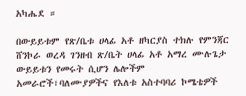አካሔደ ።

በውይይቱም የጽ/ቤቱ ሀላፊ አቶ ዘካርያስ ተክሉ የምንጃር ሸንኮራ ወረዳ ገንዘብ ጽ/ቤት ሀላፊ አቶ አማረ ሙሉጌታ ውይይቱን የመሩት ሲሆን ሌሎችም አመራሮች፣ባለሙያዎችና የእለቱ አስተባባሪ ኮሜቴዎች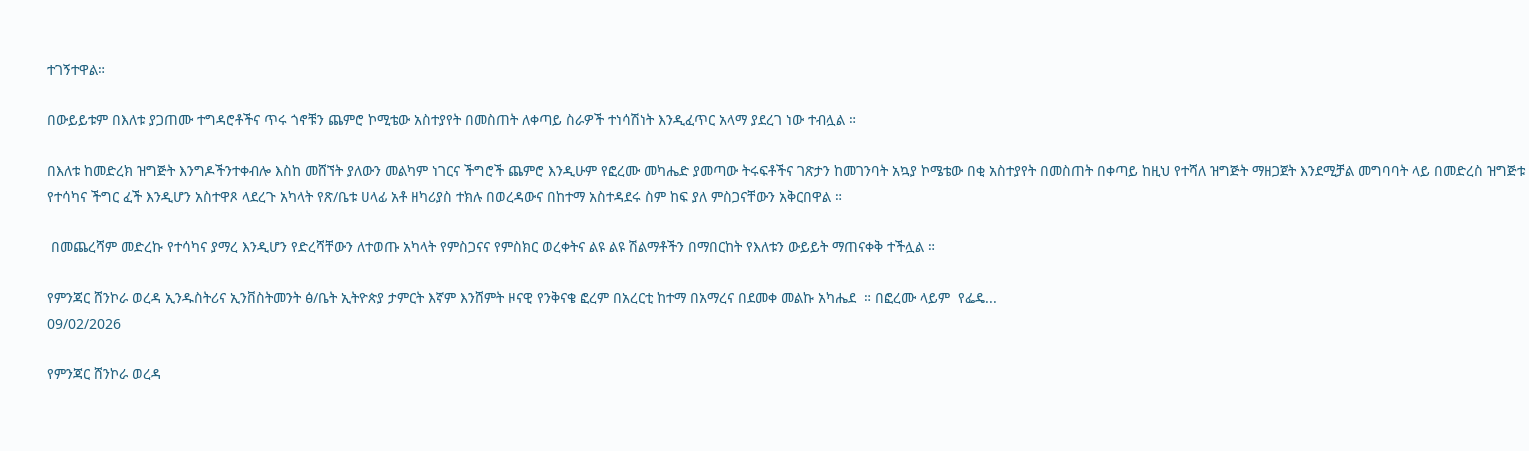ተገኝተዋል።

በውይይቱም በእለቱ ያጋጠሙ ተግዳሮቶችና ጥሩ ጎኖቹን ጨምሮ ኮሚቴው አስተያየት በመስጠት ለቀጣይ ስራዎች ተነሳሽነት እንዲፈጥር አላማ ያደረገ ነው ተብሏል ።

በእለቱ ከመድረክ ዝግጅት እንግዶችንተቀብሎ እስከ መሸኘት ያለውን መልካም ነገርና ችግሮች ጨምሮ እንዲሁም የፎረሙ መካሔድ ያመጣው ትሩፍቶችና ገጽታን ከመገንባት አኳያ ኮሜቴው በቂ አስተያየት በመስጠት በቀጣይ ከዚህ የተሻለ ዝግጅት ማዘጋጀት እንደሚቻል መግባባት ላይ በመድረስ ዝግጅቱ የተሳካና ችግር ፈች እንዲሆን አስተዋጾ ላደረጉ አካላት የጽ/ቤቱ ሀላፊ አቶ ዘካሪያስ ተክሉ በወረዳውና በከተማ አስተዳደሩ ስም ከፍ ያለ ምስጋናቸውን አቅርበዋል ።

 በመጨረሻም መድረኩ የተሳካና ያማረ እንዲሆን የድረሻቸውን ለተወጡ አካላት የምስጋናና የምስክር ወረቀትና ልዩ ልዩ ሽልማቶችን በማበርከት የእለቱን ውይይት ማጠናቀቅ ተችሏል ።

የምንጃር ሸንኮራ ወረዳ ኢንዱስትሪና ኢንቨስትመንት ፅ/ቤት ኢትዮጵያ ታምርት እኛም እንሸምት ዞናዊ የንቅናቄ ፎረም በአረርቲ ከተማ በአማረና በደመቀ መልኩ አካሔደ  ። በፎረሙ ላይም  የፌዴ...
09/02/2026

የምንጃር ሸንኮራ ወረዳ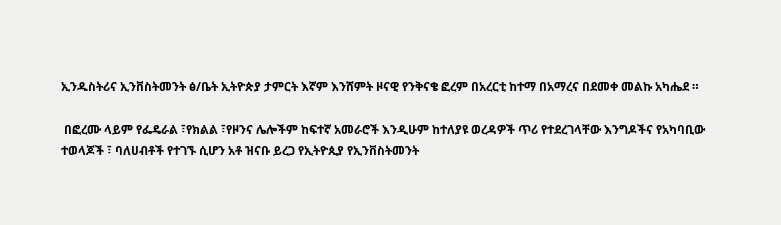ኢንዱስትሪና ኢንቨስትመንት ፅ/ቤት ኢትዮጵያ ታምርት እኛም እንሸምት ዞናዊ የንቅናቄ ፎረም በአረርቲ ከተማ በአማረና በደመቀ መልኩ አካሔደ ።

 በፎረሙ ላይም የፌዴራል ፣የክልል ፣የዞንና ሌሎችም ከፍተኛ አመራሮች እንዲሁም ከተለያዩ ወረዳዎች ጥሪ የተደረገላቸው እንግዶችና የአካባቢው ተወላጆች ፣ ባለሀብቶች የተገኙ ሲሆን አቶ ዝናቡ ይረጋ የኢትዮጲያ የኢንቨስትመንት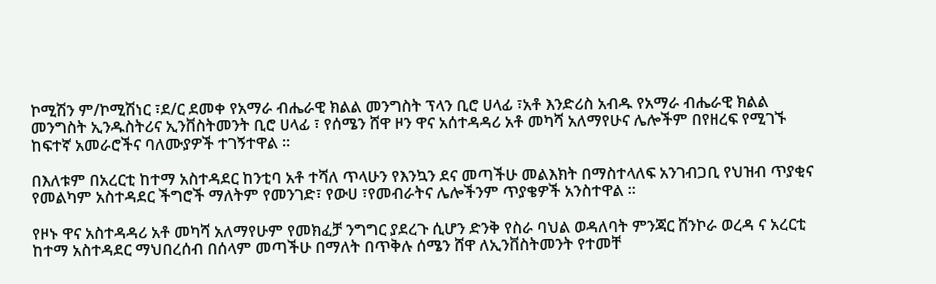ኮሚሽን ም/ኮሚሽነር ፣ደ/ር ደመቀ የአማራ ብሔራዊ ክልል መንግስት ፕላን ቢሮ ሀላፊ ፣አቶ እንድሪስ አብዱ የአማራ ብሔራዊ ክልል መንግስት ኢንዱስትሪና ኢንቨስትመንት ቢሮ ሀላፊ ፣ የሰሜን ሸዋ ዞን ዋና አሰተዳዳሪ አቶ መካሻ አለማየሁና ሌሎችም በየዘረፍ የሚገኙ ከፍተኛ አመራሮችና ባለሙያዎች ተገኝተዋል ።

በእለቱም በአረርቲ ከተማ አስተዳደር ከንቲባ አቶ ተሻለ ጥላሁን የእንኳን ደና መጣችሁ መልእክት በማስተላለፍ አንገብጋቢ የህዝብ ጥያቂና የመልካም አስተዳደር ችግሮች ማለትም የመንገድ፣ የውሀ ፣የመብራትና ሌሎችንም ጥያቄዎች አንስተዋል ።

የዞኑ ዋና አስተዳዳሪ አቶ መካሻ አለማየሁም የመክፈቻ ንግግር ያደረጉ ሲሆን ድንቅ የስራ ባህል ወዳለባት ምንጃር ሸንኮራ ወረዳ ና አረርቲ ከተማ አስተዳደር ማህበረሰብ በሰላም መጣችሁ በማለት በጥቅሉ ሰሜን ሸዋ ለኢንቨስትመንት የተመቸ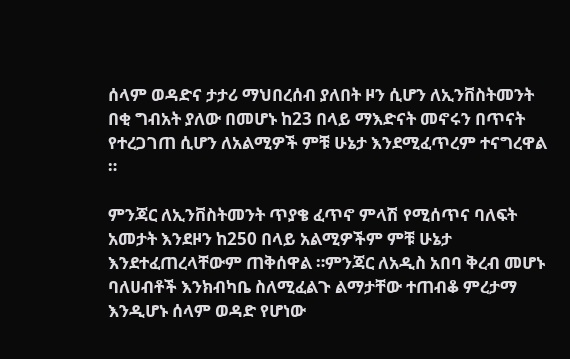ሰላም ወዳድና ታታሪ ማህበረሰብ ያለበት ዞን ሲሆን ለኢንቨስትመንት በቂ ግብአት ያለው በመሆኑ ከ23 በላይ ማእድናት መኖሩን በጥናት የተረጋገጠ ሲሆን ለአልሚዎች ምቹ ሁኔታ እንደሚፈጥረም ተናግረዋል ።

ምንጃር ለኢንቨስትመንት ጥያቄ ፈጥኖ ምላሽ የሚሰጥና ባለፍት አመታት እንደዞን ከ250 በላይ አልሚዎችም ምቹ ሁኔታ እንደተፈጠረላቸውም ጠቅሰዋል ።ምንጃር ለአዲስ አበባ ቅረብ መሆኑ ባለሀብቶች እንክብካቤ ስለሚፈልጉ ልማታቸው ተጠብቆ ምረታማ እንዲሆኑ ሰላም ወዳድ የሆነው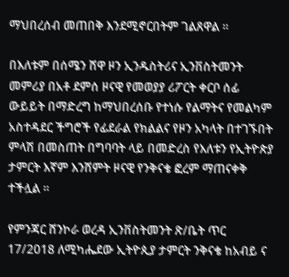ማህበረሰብ መጠበቅ እንደሚኖርበትም ገልጸዋል ።

በእለቱም በሰሜን ሸዋ ዞን ኢንዱስትሪና ኢንቨስትመንት መምሪያ በአቶ ደምሰ ዞናዊ የመወያያ ሪፖርት ቀርቦ ሰፊ ውይይት በማድረግ ከማህበረሰቡ የተነሱ የልማትና የመልካም አስተዳደር ችግሮች የፊደራል የክልልና የዞን አካላት በተገኙበት ምላሽ በመስጠት በግባባት ላይ በመድረስ የእለቱን የኢትዮጵያ ታምርት እኛም እንሸምት ዞናዊ የንቅናቄ ፎረም ማጠናቀቅ ተችሏል ።

የምንጃር ሸንኮራ ወረዳ ኢንቨስትመንት ጽ/ቤት ጥር 17/2018 ለሚካሔደው ኢትዮጲያ ታምርት ንቅናቄ ከአብይ ና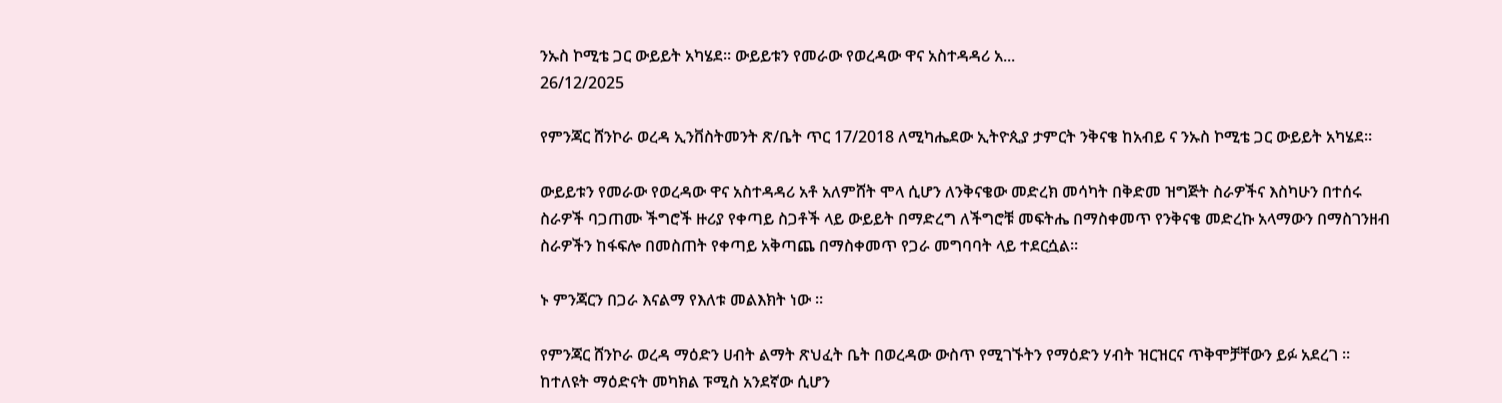ንኡስ ኮሚቴ ጋር ውይይት አካሄደ። ውይይቱን የመራው የወረዳው ዋና አስተዳዳሪ አ...
26/12/2025

የምንጃር ሸንኮራ ወረዳ ኢንቨስትመንት ጽ/ቤት ጥር 17/2018 ለሚካሔደው ኢትዮጲያ ታምርት ንቅናቄ ከአብይ ና ንኡስ ኮሚቴ ጋር ውይይት አካሄደ።

ውይይቱን የመራው የወረዳው ዋና አስተዳዳሪ አቶ አለምሸት ሞላ ሲሆን ለንቅናቄው መድረክ መሳካት በቅድመ ዝግጅት ስራዎችና እስካሁን በተሰሩ ስራዎች ባጋጠሙ ችግሮች ዙሪያ የቀጣይ ስጋቶች ላይ ውይይት በማድረግ ለችግሮቹ መፍትሔ በማስቀመጥ የንቅናቄ መድረኩ አላማውን በማስገንዘብ ስራዎችን ከፋፍሎ በመስጠት የቀጣይ አቅጣጨ በማስቀመጥ የጋራ መግባባት ላይ ተደርሷል፡፡

ኑ ምንጃርን በጋራ እናልማ የእለቱ መልእክት ነው ።

የምንጃር ሸንኮራ ወረዳ ማዕድን ሀብት ልማት ጽህፈት ቤት በወረዳው ውስጥ የሚገኙትን የማዕድን ሃብት ዝርዝርና ጥቅሞቻቸውን ይፉ አደረገ ። ከተለዩት ማዕድናት መካክል ፑሚስ አንደኛው ሲሆን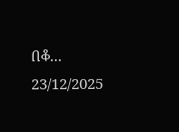በቆ...
23/12/2025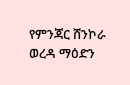የምንጃር ሸንኮራ ወረዳ ማዕድን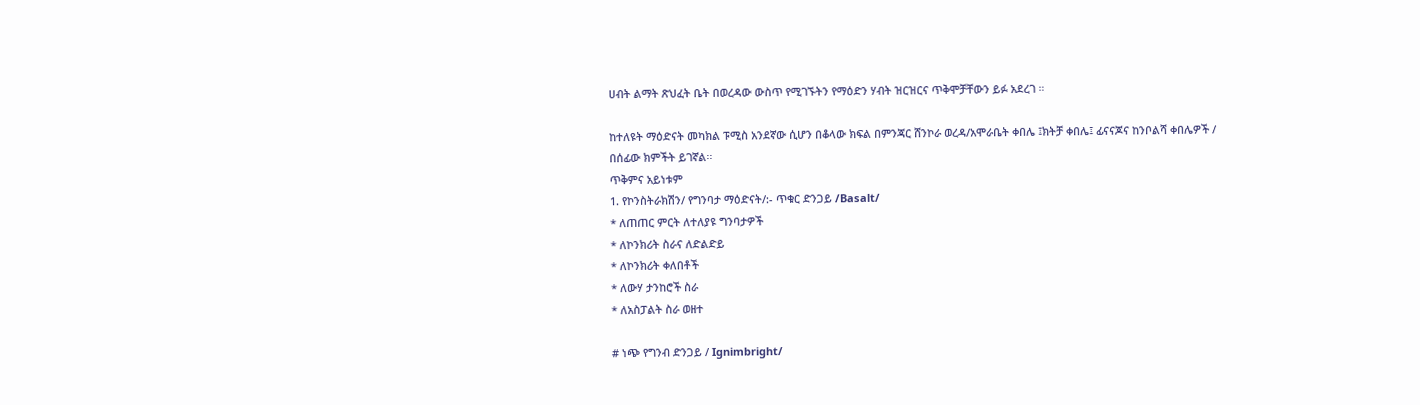ሀብት ልማት ጽህፈት ቤት በወረዳው ውስጥ የሚገኙትን የማዕድን ሃብት ዝርዝርና ጥቅሞቻቸውን ይፉ አደረገ ።

ከተለዩት ማዕድናት መካክል ፑሚስ አንደኛው ሲሆን በቆላው ክፍል በምንጃር ሸንኮራ ወረዳ/አሞራቤት ቀበሌ ፤ክትቻ ቀበሌ፤ ፊናናጆና ከንቦልሻ ቀበሌዎች / በሰፊው ክምችት ይገኛል፡፡
ጥቅምና አይነቱም
1. የኮንስትራክሽን/ የግንባታ ማዕድናት/:- ጥቁር ድንጋይ /Basalt/
* ለጠጠር ምርት ለተለያዩ ግንባታዎች
* ለኮንክሪት ስራና ለድልድይ
* ለኮንክሪት ቀለበቶች
* ለውሃ ታንከሮች ስራ
* ለአስፓልት ስራ ወዘተ

# ነጭ የግንብ ድንጋይ / Ignimbright/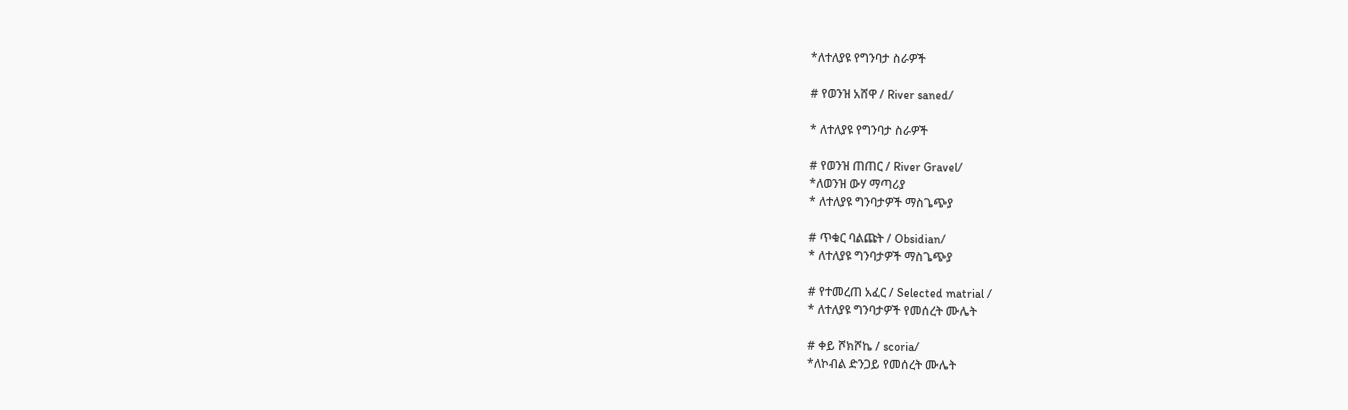*ለተለያዩ የግንባታ ስራዎች

# የወንዝ አሸዋ / River saned/

* ለተለያዩ የግንባታ ስራዎች

# የወንዝ ጠጠር / River Gravel/
*ለወንዝ ውሃ ማጣሪያ
* ለተለያዩ ግንባታዎች ማስጌጭያ

# ጥቁር ባልጩት / Obsidian/
* ለተለያዩ ግንባታዎች ማስጌጭያ

# የተመረጠ አፈር / Selected matrial /
* ለተለያዩ ግንባታዎች የመሰረት ሙሌት

# ቀይ ሾክሾኬ / scoria/
*ለኮብል ድንጋይ የመሰረት ሙሌት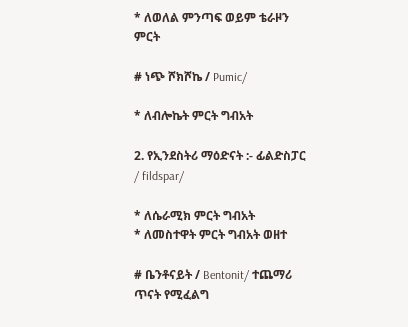* ለወለል ምንጣፍ ወይም ቴራዞን ምርት

# ነጭ ሾክሾኬ / Pumic/

* ለብሎኬት ምርት ግብአት

2. የኢንደስትሪ ማዕድናት :- ፊልድስፓር / fildspar/

* ለሴራሚክ ምርት ግብአት
* ለመስተዋት ምርት ግብአት ወዘተ

# ቤንቶናይት / Bentonit/ ተጨማሪ ጥናት የሚፈልግ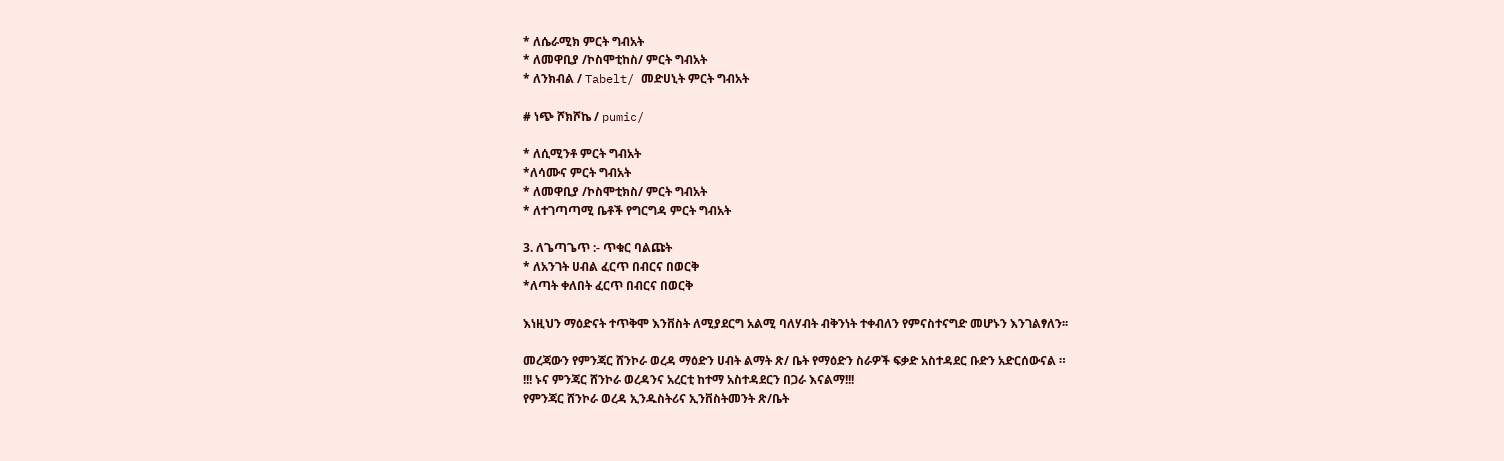* ለሴራሚክ ምርት ግብአት
* ለመዋቢያ /ኮስሞቲከስ/ ምርት ግብአት
* ለንክብል / Tabelt/ መድሀኒት ምርት ግብአት

# ነጭ ሾክሾኬ / pumic/

* ለሲሚንቶ ምርት ግብአት
*ለሳሙና ምርት ግብአት
* ለመዋቢያ /ኮስሞቲክስ/ ምርት ግብአት
* ለተገጣጣሚ ቤቶች የግርግዳ ምርት ግብአት

3. ለጌጣጌጥ :- ጥቁር ባልጩት
* ለአንገት ሀብል ፈርጥ በብርና በወርቅ
*ለጣት ቀለበት ፈርጥ በብርና በወርቅ

እነዚህን ማዕድናት ተጥቅሞ እንቨስት ለሚያደርግ አልሚ ባለሃብት ብቅንነት ተቀብለን የምናስተናግድ መሆኑን እንገልፃለን፡፡

መረጃውን የምንጃር ሸንኮራ ወረዳ ማዕድን ሀብት ልማት ጽ/ ቤት የማዕድን ስራዎች ፍቃድ አስተዳደር ቡድን አድርሰውናል ።
!!! ኑና ምንጃር ሸንኮራ ወረዳንና አረርቲ ከተማ አስተዳደርን በጋራ እናልማ!!!
የምንጃር ሸንኮራ ወረዳ ኢንዱስትሪና ኢንቨስትመንት ጽ/ቤት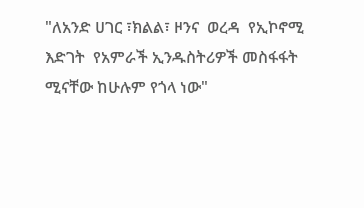"ለአንድ ሀገር ፣ክልል፣ ዞንና  ወረዳ  የኢኮኖሚ እድገት  የአምራች ኢንዱስትሪዎች መስፋፋት ሚናቸው ከሁሉም የጎላ ነው"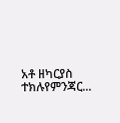አቶ ዘካርያስ ተክሉየምንጃር...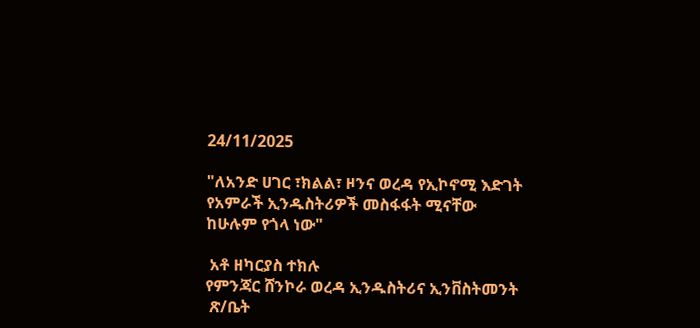24/11/2025

"ለአንድ ሀገር ፣ክልል፣ ዞንና ወረዳ የኢኮኖሚ እድገት የአምራች ኢንዱስትሪዎች መስፋፋት ሚናቸው ከሁሉም የጎላ ነው"

 አቶ ዘካርያስ ተክሉ
የምንጃር ሸንኮራ ወረዳ ኢንዱስትሪና ኢንቨስትመንት
 ጽ/ቤት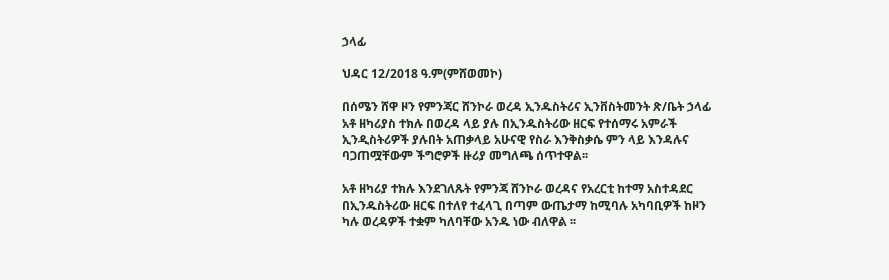ኃላፊ

ህዳር 12/2018 ዓ.ም(ምሸወመኮ)

በሰሜን ሸዋ ዞን የምንጃር ሸንኮራ ወረዳ ኢንዱስትሪና ኢንቨስትመንት ጽ/ቤት ኃላፊ አቶ ዘካሪያስ ተክሉ በወረዳ ላይ ያሉ በኢንዱስትሪው ዘርፍ የተሰማሩ አምራች ኢንዲስትሪዎች ያሉበት አጠቃላይ አሁናዊ የስራ እንቅስቃሴ ምን ላይ እንዳሉና ባጋጠሟቸውም ችግሮዎች ዙሪያ መግለጫ ሰጥተዋል፡፡

አቶ ዘካሪያ ተክሉ እንደገለጹት የምንጃ ሸንኮራ ወረዳና የአረርቲ ከተማ አስተዳደር በኢንዱስትሪው ዘርፍ በተለየ ተፈላጊ በጣም ውጤታማ ከሚባሉ አካባቢዎች ከዞን ካሉ ወረዳዎች ተቋም ካለባቸው አንዱ ነው ብለዋል ፡፡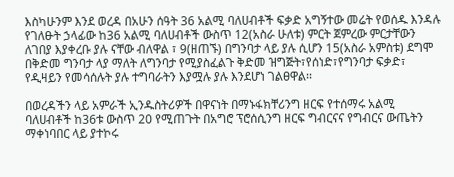እስካሁንም እንደ ወረዳ በአሁን ሰዓት 36 አልሚ ባለሀብቶች ፍቃድ አግኝተው መሬት የወሰዱ እንዳሉ የገለፁት ኃላፊው ከ36 አልሚ ባለሀብቶች ውስጥ 12(አስራ ሁለቱ) ምርት ጀምረው ምርታቸውን ለገበያ እያቀረቡ ያሉ ናቸው ብለዋል ፣ 9(ዘጠኙ) በግንባታ ላይ ያሉ ሲሆን 15(አስራ አምስቱ) ደግሞ በቅድመ ግንባታ ላያ ማለት ለግንባታ የሚያስፈልጉ ቅድመ ዝግጅት፣የሰነድ፣የግንባታ ፍቃድ፣ የዲዛይን የመሳሰሉት ያሉ ተግባራትን እያሟሉ ያሉ እንደሆነ ገልፀዋል፡፡

በወረዳችን ላይ አምራች ኢንዱስትሪዎች በዋናነት በማኑፋክቸሪንግ ዘርፍ የተሰማሩ አልሚ ባለሀብቶች ከ36ቱ ውስጥ 20 የሚጠጉት በአግሮ ፕሮሰሲንግ ዘርፍ ግብርናና የግብርና ውጤትን ማቀነባበር ላይ ያተኮሩ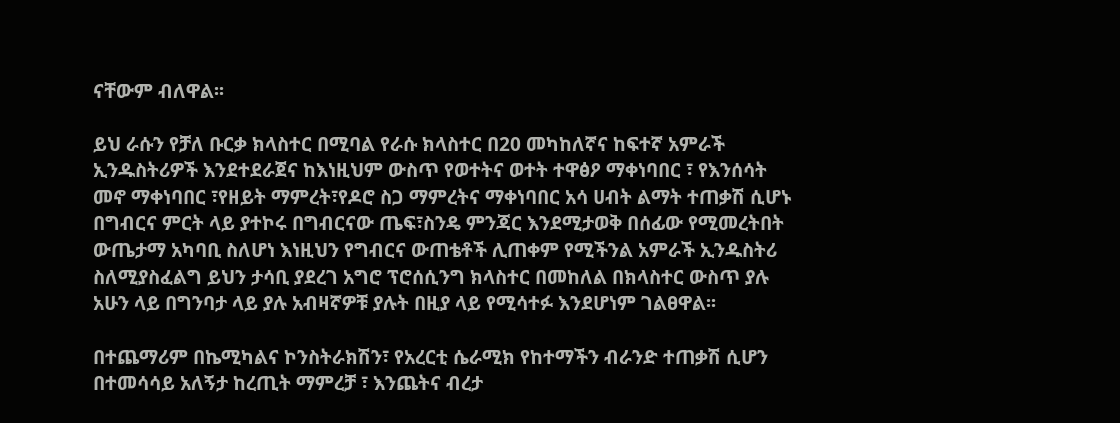ናቸውም ብለዋል፡፡

ይህ ራሱን የቻለ ቡርቃ ክላስተር በሚባል የራሱ ክላስተር በ20 መካከለኛና ከፍተኛ አምራች ኢንዱስትሪዎች እንደተደራጀና ከእነዚህም ውስጥ የወተትና ወተት ተዋፅዖ ማቀነባበር ፣ የእንሰሳት መኖ ማቀነባበር ፣የዘይት ማምረት፣የዶሮ ስጋ ማምረትና ማቀነባበር አሳ ሀብት ልማት ተጠቃሽ ሲሆኑ በግብርና ምርት ላይ ያተኮሩ በግብርናው ጤፍ፣ስንዴ ምንጃር እንደሚታወቅ በሰፊው የሚመረትበት ውጤታማ አካባቢ ስለሆነ እነዚህን የግብርና ውጠቴቶች ሊጠቀም የሚችንል አምራች ኢንዱስትሪ ስለሚያስፈልግ ይህን ታሳቢ ያደረገ አግሮ ፕሮሰሲንግ ክላስተር በመከለል በክላስተር ውስጥ ያሉ አሁን ላይ በግንባታ ላይ ያሉ አብዛኛዎቹ ያሉት በዚያ ላይ የሚሳተፉ እንደሆነም ገልፀዋል፡፡

በተጨማሪም በኬሚካልና ኮንስትራክሽን፣ የአረርቲ ሴራሚክ የከተማችን ብራንድ ተጠቃሽ ሲሆን በተመሳሳይ አለኝታ ከረጢት ማምረቻ ፣ እንጨትና ብረታ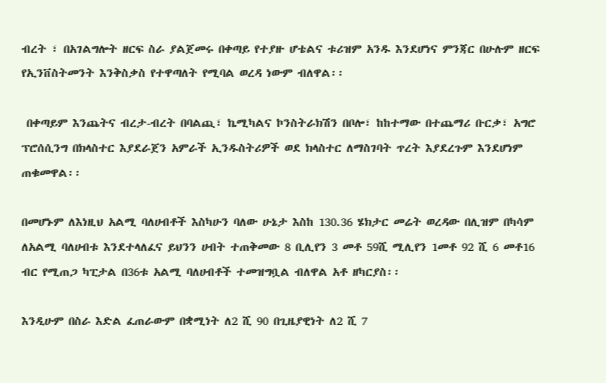ብረት ፣ በአገልግሎት ዘርፍ ስራ ያልጀመሩ በቀጣይ የተያዙ ሆቴልና ቱሪዝም አንዱ እንደሆነና ምንጃር በሁሉም ዘርፍ የኢንቨስትመንት እንቅስቃስ የተዋጣለት የሚባል ወረዳ ነውም ብለዋል፡፡

 በቀጣይም እንጨትና ብረታ-ብረት በባልጪ፣ ኬሚካልና ኮንስትራክሽን በቦሎ፣ ከከተማው በተጨማሪ ቡርቃ፣ አግሮ ፕሮሰሲንግ በክላስተር እያደራጀን አምራች ኢንዱስትሪዎች ወደ ክላስተር ለማስገባት ጥረት እያደረጉም እንደሆነም ጠቁመዋል፡፡

በመሆኑም ለእነዚህ አልሚ ባለሀብቶች እስካሁን ባለው ሁኔታ እስከ 130.36 ሄክታር መሬት ወረዳው በሊዝም በካሳም ለአልሚ ባለሀብቱ እንደተላለፈና ይህንን ሀብት ተጠቅመው 8 ቢሊየን 3 መቶ 59ሺ ሚሊየን 1መቶ 92 ሺ 6 መቶ16 ብር የሚጠጋ ካፒታል በ36ቱ አልሚ ባለሀብቶች ተመዝግቧል ብለዋል አቶ ዘካርያስ፡፡

እንዲሁም በስራ እድል ፈጠራውም በቋሚነት ለ2 ሺ 90 በጊዜያዊነት ለ2 ሺ 7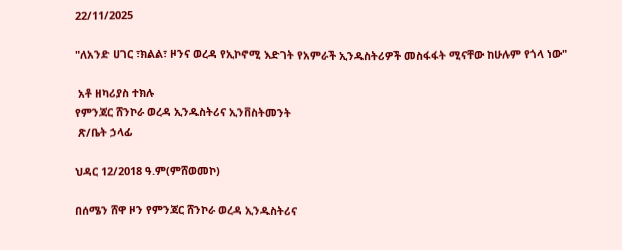22/11/2025

"ለአንድ ሀገር ፣ክልል፣ ዞንና ወረዳ የኢኮኖሚ እድገት የአምራች ኢንዱስትሪዎች መስፋፋት ሚናቸው ከሁሉም የጎላ ነው"

 አቶ ዘካሪያስ ተክሉ
የምንጃር ሸንኮራ ወረዳ ኢንዱስትሪና ኢንቨስትመንት
 ጽ/ቤት ኃላፊ

ህዳር 12/2018 ዓ.ም(ምሸወመኮ)

በሰሜን ሸዋ ዞን የምንጃር ሸንኮራ ወረዳ ኢንዱስትሪና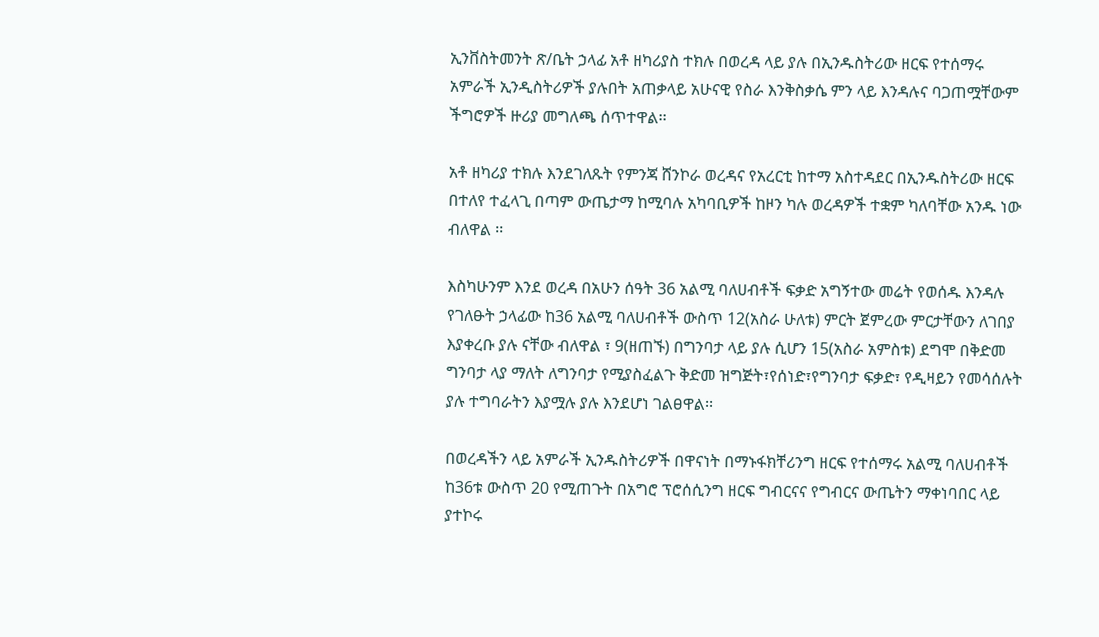ኢንቨስትመንት ጽ/ቤት ኃላፊ አቶ ዘካሪያስ ተክሉ በወረዳ ላይ ያሉ በኢንዱስትሪው ዘርፍ የተሰማሩ አምራች ኢንዲስትሪዎች ያሉበት አጠቃላይ አሁናዊ የስራ እንቅስቃሴ ምን ላይ እንዳሉና ባጋጠሟቸውም ችግሮዎች ዙሪያ መግለጫ ሰጥተዋል፡፡

አቶ ዘካሪያ ተክሉ እንደገለጹት የምንጃ ሸንኮራ ወረዳና የአረርቲ ከተማ አስተዳደር በኢንዱስትሪው ዘርፍ በተለየ ተፈላጊ በጣም ውጤታማ ከሚባሉ አካባቢዎች ከዞን ካሉ ወረዳዎች ተቋም ካለባቸው አንዱ ነው ብለዋል ፡፡

እስካሁንም እንደ ወረዳ በአሁን ሰዓት 36 አልሚ ባለሀብቶች ፍቃድ አግኝተው መሬት የወሰዱ እንዳሉ የገለፁት ኃላፊው ከ36 አልሚ ባለሀብቶች ውስጥ 12(አስራ ሁለቱ) ምርት ጀምረው ምርታቸውን ለገበያ እያቀረቡ ያሉ ናቸው ብለዋል ፣ 9(ዘጠኙ) በግንባታ ላይ ያሉ ሲሆን 15(አስራ አምስቱ) ደግሞ በቅድመ ግንባታ ላያ ማለት ለግንባታ የሚያስፈልጉ ቅድመ ዝግጅት፣የሰነድ፣የግንባታ ፍቃድ፣ የዲዛይን የመሳሰሉት ያሉ ተግባራትን እያሟሉ ያሉ እንደሆነ ገልፀዋል፡፡

በወረዳችን ላይ አምራች ኢንዱስትሪዎች በዋናነት በማኑፋክቸሪንግ ዘርፍ የተሰማሩ አልሚ ባለሀብቶች ከ36ቱ ውስጥ 20 የሚጠጉት በአግሮ ፕሮሰሲንግ ዘርፍ ግብርናና የግብርና ውጤትን ማቀነባበር ላይ ያተኮሩ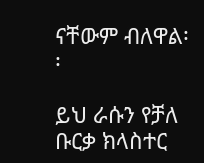ናቸውም ብለዋል፡፡

ይህ ራሱን የቻለ ቡርቃ ክላስተር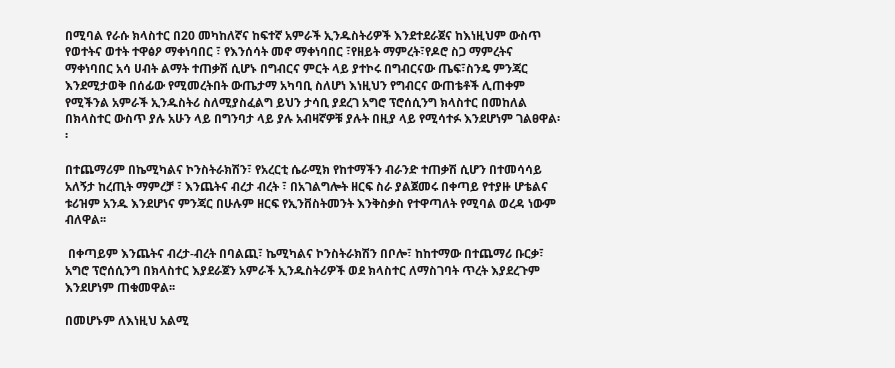በሚባል የራሱ ክላስተር በ20 መካከለኛና ከፍተኛ አምራች ኢንዱስትሪዎች እንደተደራጀና ከእነዚህም ውስጥ የወተትና ወተት ተዋፅዖ ማቀነባበር ፣ የእንሰሳት መኖ ማቀነባበር ፣የዘይት ማምረት፣የዶሮ ስጋ ማምረትና ማቀነባበር አሳ ሀብት ልማት ተጠቃሽ ሲሆኑ በግብርና ምርት ላይ ያተኮሩ በግብርናው ጤፍ፣ስንዴ ምንጃር እንደሚታወቅ በሰፊው የሚመረትበት ውጤታማ አካባቢ ስለሆነ እነዚህን የግብርና ውጠቴቶች ሊጠቀም የሚችንል አምራች ኢንዱስትሪ ስለሚያስፈልግ ይህን ታሳቢ ያደረገ አግሮ ፕሮሰሲንግ ክላስተር በመከለል በክላስተር ውስጥ ያሉ አሁን ላይ በግንባታ ላይ ያሉ አብዛኛዎቹ ያሉት በዚያ ላይ የሚሳተፉ እንደሆነም ገልፀዋል፡፡

በተጨማሪም በኬሚካልና ኮንስትራክሽን፣ የአረርቲ ሴራሚክ የከተማችን ብራንድ ተጠቃሽ ሲሆን በተመሳሳይ አለኝታ ከረጢት ማምረቻ ፣ እንጨትና ብረታ ብረት ፣ በአገልግሎት ዘርፍ ስራ ያልጀመሩ በቀጣይ የተያዙ ሆቴልና ቱሪዝም አንዱ እንደሆነና ምንጃር በሁሉም ዘርፍ የኢንቨስትመንት እንቅስቃስ የተዋጣለት የሚባል ወረዳ ነውም ብለዋል፡፡

 በቀጣይም እንጨትና ብረታ-ብረት በባልጪ፣ ኬሚካልና ኮንስትራክሽን በቦሎ፣ ከከተማው በተጨማሪ ቡርቃ፣ አግሮ ፕሮሰሲንግ በክላስተር እያደራጀን አምራች ኢንዱስትሪዎች ወደ ክላስተር ለማስገባት ጥረት እያደረጉም እንደሆነም ጠቁመዋል፡፡

በመሆኑም ለእነዚህ አልሚ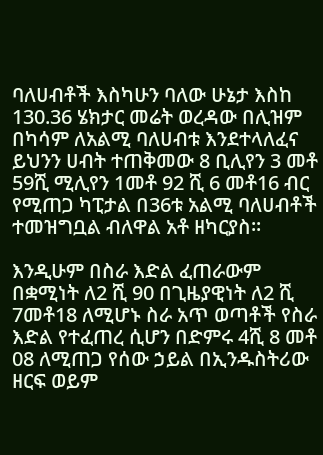ባለሀብቶች እስካሁን ባለው ሁኔታ እስከ 130.36 ሄክታር መሬት ወረዳው በሊዝም በካሳም ለአልሚ ባለሀብቱ እንደተላለፈና ይህንን ሀብት ተጠቅመው 8 ቢሊየን 3 መቶ 59ሺ ሚሊየን 1መቶ 92 ሺ 6 መቶ16 ብር የሚጠጋ ካፒታል በ36ቱ አልሚ ባለሀብቶች ተመዝግቧል ብለዋል አቶ ዘካርያስ፡፡

እንዲሁም በስራ እድል ፈጠራውም በቋሚነት ለ2 ሺ 90 በጊዜያዊነት ለ2 ሺ 7መቶ18 ለሚሆኑ ስራ አጥ ወጣቶች የስራ እድል የተፈጠረ ሲሆን በድምሩ 4ሺ 8 መቶ 08 ለሚጠጋ የሰው ኃይል በኢንዱስትሪው ዘርፍ ወይም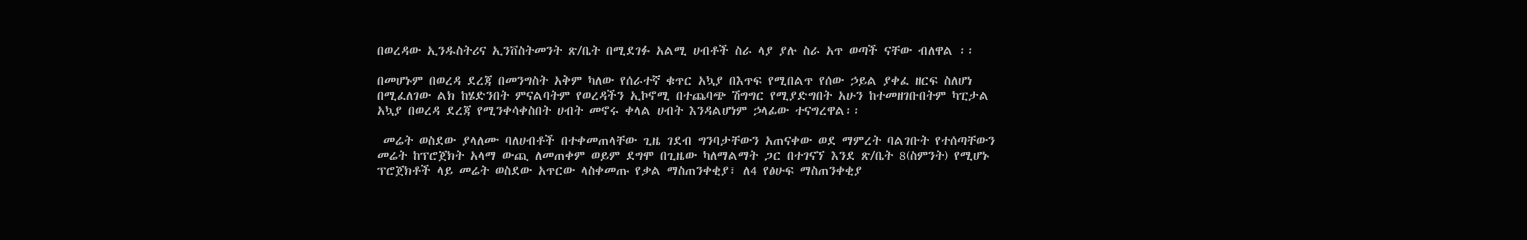በወረዳው ኢንዱስትሪና ኢንቨስትመንት ጽ/ቤት በሚደገፉ አልሚ ሀብቶች ስራ ላያ ያሉ ስራ አጥ ወጣች ናቸው ብለዋል ፡፡

በመሆኑም በወረዳ ደረጃ በመንግስት አቅም ካለው የሰራተኛ ቁጥር አኳያ በእጥፍ የሚበልጥ የሰው ኃይል ያቀፈ ዘርፍ ስለሆነ በሚፈለገው ልክ ከሄድንበት ምናልባትም የወረዳችን ኢኮኖሚ በተጨባጭ ሽግግር የሚያድግበት አሁን ከተመዘገቡበትም ካፒታል አኳያ በወረዳ ደረጃ የሚንቀሳቀስበት ሀብት መኖሩ ቀላል ሀብት እንዳልሆነም ኃላፊው ተናግረዋል፡፡

 መሬት ወስደው ያላለሙ ባለሀብቶች በተቀመጠላቸው ጊዜ ገደብ ግንባታቸውን አጠናቀው ወደ ማምረት ባልገቡት የተሰጣቸውን መሬት ከፕሮጀክት አላማ ውጪ ለመጠቀም ወይም ደግሞ በጊዜው ካለማልማት ጋር በተገናኘ እንደ ጽ/ቤት 8(ስምንት) የሚሆኑ ፕሮጀክቶች ላይ መሬት ወስደው አጥርው ላስቀመጡ የቃል ማስጠንቀቂያ፣ ለ4 የፅሁፍ ማስጠንቀቂያ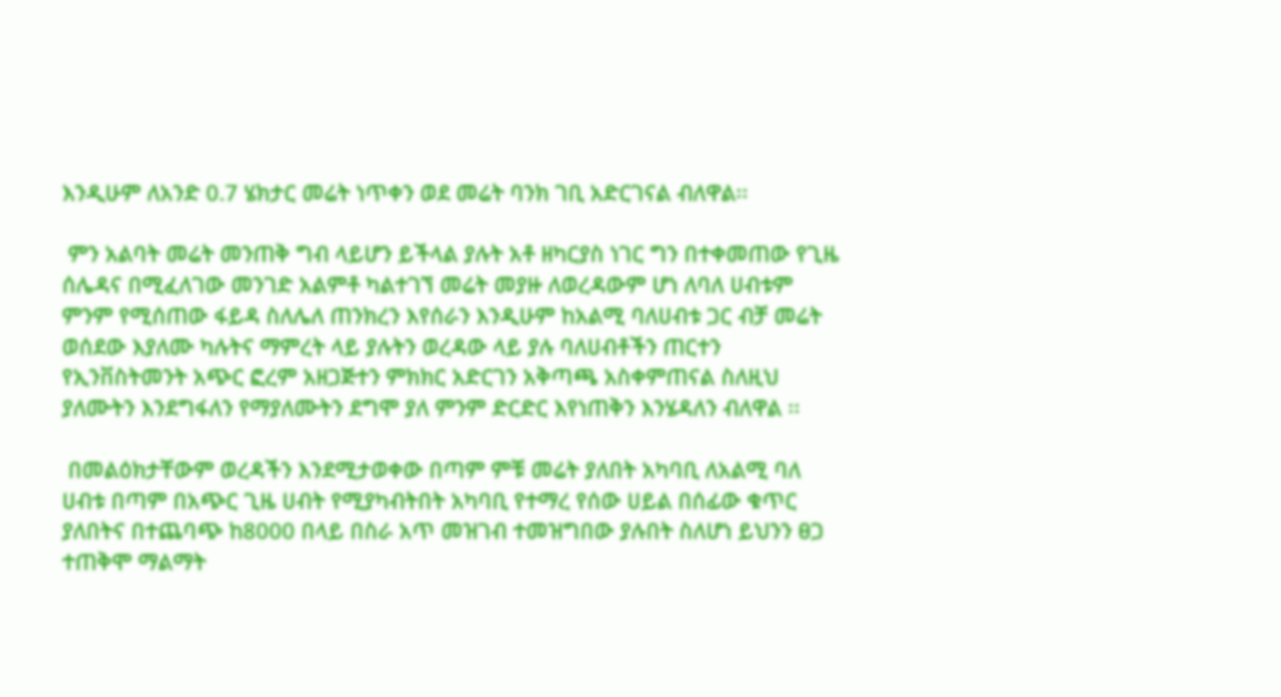እንዲሁም ለአንድ 0.7 ሄክታር መሬት ነጥቀን ወደ መሬት ባንክ ገቢ አድርገናል ብለዋል፡፡

 ምን አልባት መሬት መንጠቅ ግብ ላይሆን ይችላል ያሉት አቶ ዘካርያስ ነገር ግን በተቀመጠው የጊዜ ሰሌዳና በሚፈለገው መንገድ አልምቶ ካልተገኘ መሬት መያዙ ለወረዳውም ሆነ ለባለ ሀብቱም ምንም የሚሰጠው ፋይዳ ስለሌለ ጠንክረን እየሰራን እንዲሁም ከአልሚ ባለሀብቱ ጋር ብቻ መሬት ወሰደው እያለሙ ካሉትና ማምረት ላይ ያሉትን ወረዳው ላይ ያሉ ባለሀብቶችን ጠርተን የኢንቨስትመንት አጭር ፎረም አዘጋጅተን ምክክር አድርገን አቅጣጫ አስቀምጠናል ስለዚህ ያለሙትን እንደግፋለን የማያለሙትን ደግሞ ያለ ምንም ድርድር እየነጠቅን እንሄዳለን ብለዋል ፡፡

 በመልዕክታቸውም ወረዳችን እንደሚታወቀው በጣም ምቹ መሬት ያለበት አካባቢ ለአልሚ ባለ ሀብቱ በጣም በአጭር ጊዜ ሀብት የሚያካብትበት አካባቢ የተማረ የሰው ሀይል በሰፊው ቁጥር ያለበትና በተጨባጭ ከ8000 በላይ በስራ አጥ መዝገብ ተመዝግበው ያሉበት ስለሆነ ይህንን ፀጋ ተጠቅሞ ማልማት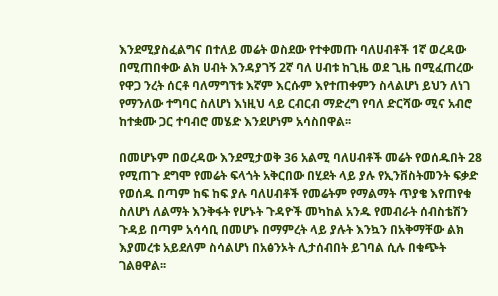እንደሚያስፈልግና በተለይ መሬት ወስደው የተቀመጡ ባለሀብቶች 1ኛ ወረዳው በሚጠበቀው ልክ ሀብት እንዳያገኝ 2ኛ ባለ ሀብቱ ከጊዜ ወደ ጊዜ በሚፈጠረው የዋጋ ንረት ሰርቶ ባለማግኘቱ እኛም እርሱም እየተጠቀምን ስላልሆነ ይህን ለነገ የማንለው ተግባር ስለሆነ እነዚህ ላይ ርብርብ ማድረግ የባለ ድርሻው ሚና አብሮ ከተቋሙ ጋር ተባብሮ መሄድ እንደሆነም አሳስበዋል፡፡

በመሆኑም በወረዳው እንደሚታወቅ 36 አልሚ ባለሀብቶች መሬት የወሰዱበት 28 የሚጠጉ ደግሞ የመሬት ፍላጎት አቅርበው በሂደት ላይ ያሉ የኢንቨስትመንት ፍቃድ የወሰዱ በጣም ከፍ ከፍ ያሉ ባለሀብቶች የመሬትም የማልማት ጥያቄ እየጠየቁ ስለሆነ ለልማት እንቅፋት የሆኑት ጉዳዮች መካከል አንዱ የመብራት ሰብስቴሽን ጉዳይ በጣም አሳሳቢ በመሆኑ በማምረት ላይ ያሉት እንኳን በአቅማቸው ልክ እያመረቱ አይደለም ስሳልሆነ በአፅንኦት ሊታሰብበት ይገባል ሲሉ በቁጭት ገልፀዋል፡፡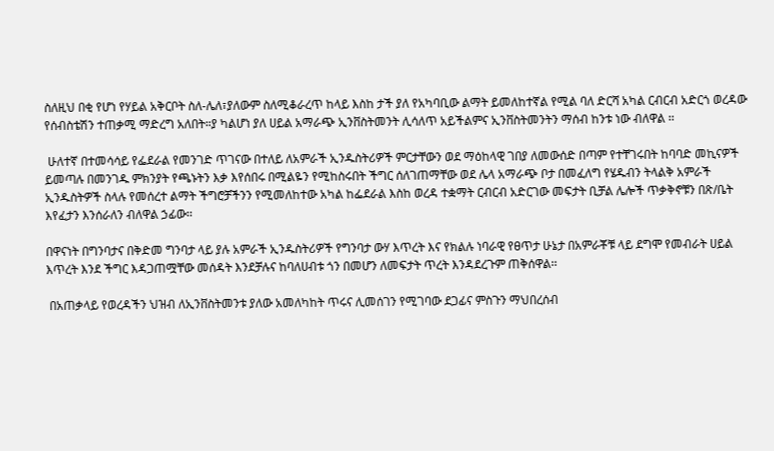ስለዚህ በቂ የሆነ የሃይል አቅርቦት ስለ-ሌለ፣ያለውም ስለሚቆራረጥ ከላይ እስከ ታች ያለ የአካባቢው ልማት ይመለከተኛል የሚል ባለ ድርሻ አካል ርብርብ አድርጎ ወረዳው የሰብስቴሽን ተጠቃሚ ማድረግ አለበት።ያ ካልሆነ ያለ ሀይል አማራጭ ኢንቨስትመንት ሊሳለጥ አይችልምና ኢንቨስትመንትን ማሰብ ከንቱ ነው ብለዋል ፡፡

 ሁለተኛ በተመሳሳይ የፌደራል የመንገድ ጥገናው በተለይ ለአምራች ኢንዱስትሪዎች ምርታቸውን ወደ ማዕከላዊ ገበያ ለመውሰድ በጣም የተቸገሩበት ከባባድ መኪናዎች ይመጣሉ በመንገዱ ምክንያት የጫኑትን እቃ እየሰበሩ በሚልዬን የሚከስሩበት ችግር ሰለገጠማቸው ወደ ሌላ አማራጭ ቦታ በመፈለግ የሄዱብን ትላልቅ አምራች ኢንዱስትዎች ስላሉ የመሰረተ ልማት ችግሮቻችንን የሚመለከተው አካል ከፌደራል እስከ ወረዳ ተቋማት ርብርብ አድርገው መፍታት ቢቻል ሌሎች ጥቃቅኖቹን በጽ/ቤት እየፈታን እንሰራለን ብለዋል ኃፊው፡፡

በዋናነት በግንባታና በቅድመ ግንባታ ላይ ያሉ አምራች ኢንዱስትሪዎች የግንባታ ውሃ እጥረት እና የክልሉ ነባራዊ የፀጥታ ሁኔታ በአምራቾቹ ላይ ደግሞ የመብራት ሀይል እጥረት እንደ ችግር እዳጋጠሟቸው መሰዳት እንደቻሉና ከባለሀብቱ ጎን በመሆን ለመፍታት ጥረት እንዳደረጉም ጠቅሰዋል፡፡

 በአጠቃላይ የወረዳችን ህዝብ ለኢንቨስትመንቱ ያለው አመለካከት ጥሩና ሊመሰገን የሚገባው ደጋፊና ምስጉን ማህበረሰብ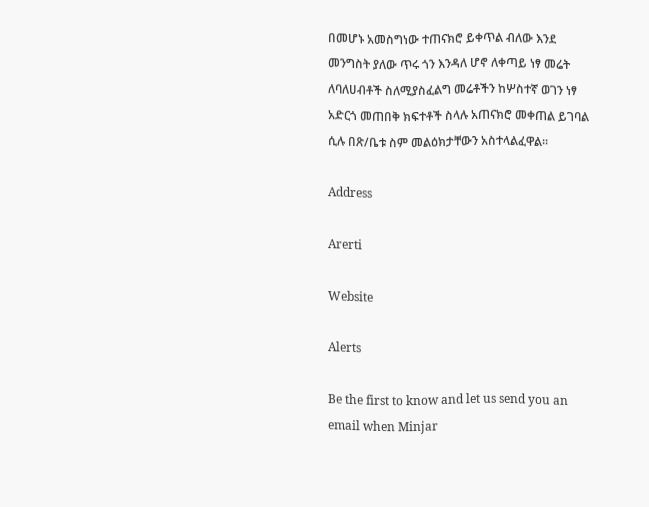በመሆኑ አመስግነው ተጠናክሮ ይቀጥል ብለው እንደ መንግስት ያለው ጥሩ ጎን እንዳለ ሆኖ ለቀጣይ ነፃ መሬት ለባለሀብቶች ስለሚያስፈልግ መሬቶችን ከሦስተኛ ወገን ነፃ አድርጎ መጠበቅ ክፍተቶች ስላሉ አጠናክሮ መቀጠል ይገባል ሲሉ በጽ/ቤቱ ስም መልዕክታቸውን አስተላልፈዋል፡፡

Address

Arerti

Website

Alerts

Be the first to know and let us send you an email when Minjar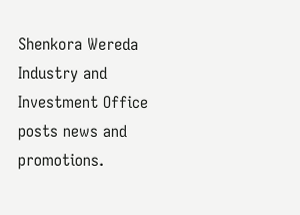Shenkora Wereda Industry and Investment Office posts news and promotions.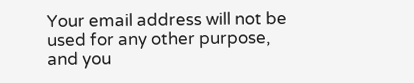Your email address will not be used for any other purpose, and you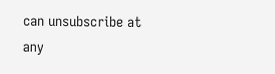can unsubscribe at any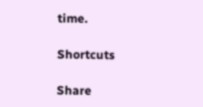time.

Shortcuts

Share